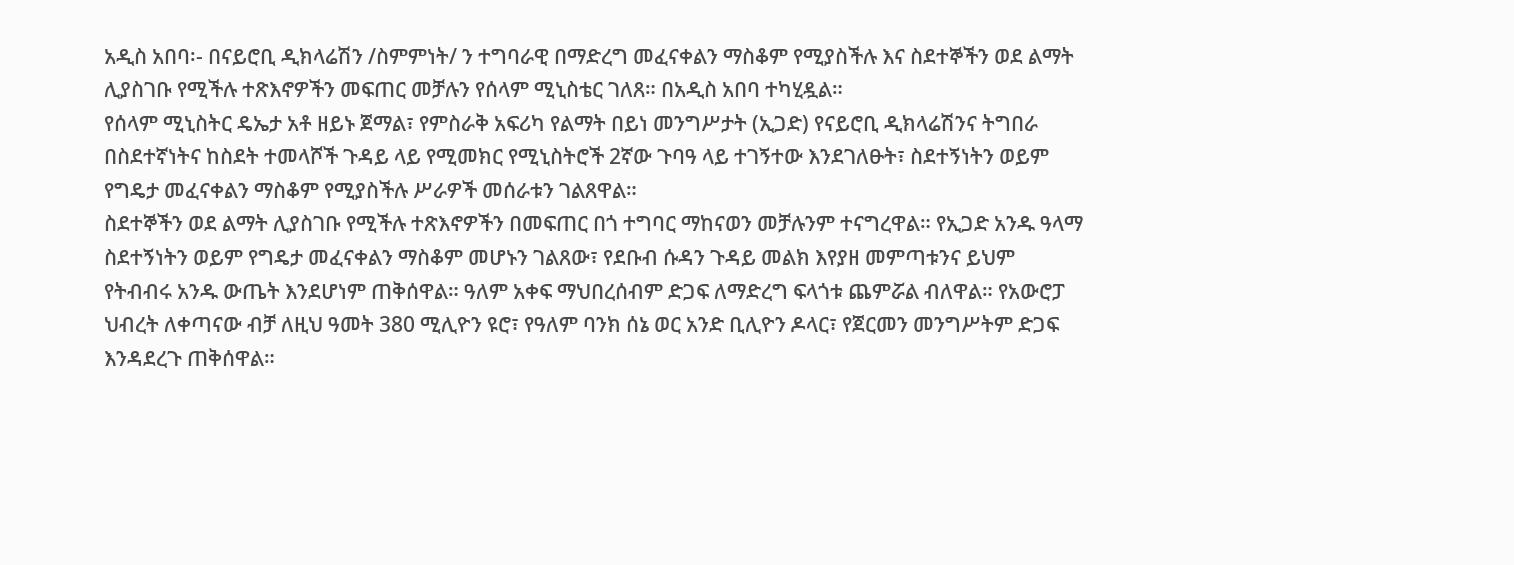አዲስ አበባ፡- በናይሮቢ ዲክላሬሽን /ስምምነት/ ን ተግባራዊ በማድረግ መፈናቀልን ማስቆም የሚያስችሉ እና ስደተኞችን ወደ ልማት ሊያስገቡ የሚችሉ ተጽእኖዎችን መፍጠር መቻሉን የሰላም ሚኒስቴር ገለጸ። በአዲስ አበባ ተካሂዷል።
የሰላም ሚኒስትር ዴኤታ አቶ ዘይኑ ጀማል፣ የምስራቅ አፍሪካ የልማት በይነ መንግሥታት (ኢጋድ) የናይሮቢ ዲክላሬሽንና ትግበራ በስደተኛነትና ከስደት ተመላሾች ጉዳይ ላይ የሚመክር የሚኒስትሮች 2ኛው ጉባዓ ላይ ተገኝተው እንደገለፁት፣ ስደተኝነትን ወይም የግዴታ መፈናቀልን ማስቆም የሚያስችሉ ሥራዎች መሰራቱን ገልጸዋል።
ስደተኞችን ወደ ልማት ሊያስገቡ የሚችሉ ተጽእኖዎችን በመፍጠር በጎ ተግባር ማከናወን መቻሉንም ተናግረዋል። የኢጋድ አንዱ ዓላማ ስደተኝነትን ወይም የግዴታ መፈናቀልን ማስቆም መሆኑን ገልጸው፣ የደቡብ ሱዳን ጉዳይ መልክ እየያዘ መምጣቱንና ይህም የትብብሩ አንዱ ውጤት እንደሆነም ጠቅሰዋል። ዓለም አቀፍ ማህበረሰብም ድጋፍ ለማድረግ ፍላጎቱ ጨምሯል ብለዋል። የአውሮፓ ህብረት ለቀጣናው ብቻ ለዚህ ዓመት 380 ሚሊዮን ዩሮ፣ የዓለም ባንክ ሰኔ ወር አንድ ቢሊዮን ዶላር፣ የጀርመን መንግሥትም ድጋፍ እንዳደረጉ ጠቅሰዋል።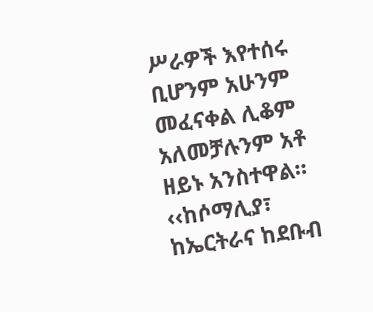ሥራዎች እየተሰሩ ቢሆንም አሁንም መፈናቀል ሊቆም አለመቻሉንም አቶ ዘይኑ አንስተዋል። ‹‹ከሶማሊያ፣ ከኤርትራና ከደቡብ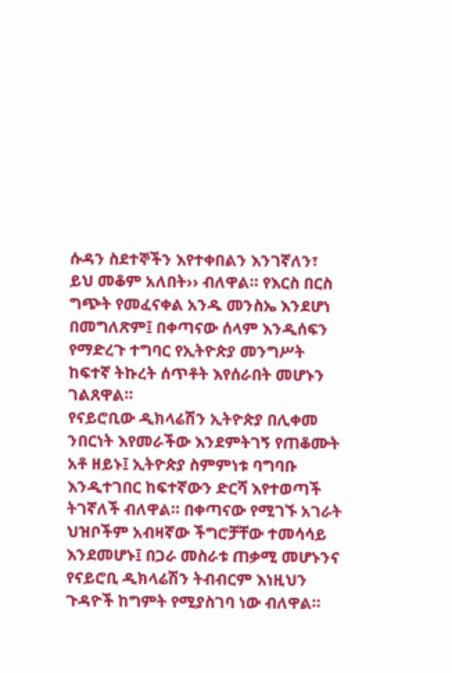ሱዳን ስደተኞችን እየተቀበልን እንገኛለን፣ ይህ መቆም አለበት›› ብለዋል። የእርስ በርስ ግጭት የመፈናቀል አንዱ መንስኤ እንደሆነ በመግለጽም፤ በቀጣናው ሰላም እንዲሰፍን የማድረጉ ተግባር የኢትዮጵያ መንግሥት ከፍተኛ ትኩረት ሰጥቶት እየሰራበት መሆኑን ገልጸዋል።
የናይሮቢው ዲክላሬሽን ኢትዮጵያ በሊቀመ ንበርነት እየመራችው እንደምትገኝ የጠቆሙት አቶ ዘይኑ፤ ኢትዮጵያ ስምምነቱ ባግባቡ እንዲተገበር ከፍተኛውን ድርሻ እየተወጣች ትገኛለች ብለዋል። በቀጣናው የሚገኙ አገራት ህዝቦችም አብዛኛው ችግሮቻቸው ተመሳሳይ እንደመሆኑ፤ በጋራ መስራቱ ጠቃሚ መሆኑንና የናይሮቢ ዲክላሬሽን ትብብርም እነዚህን ጉዳዮች ከግምት የሚያስገባ ነው ብለዋል።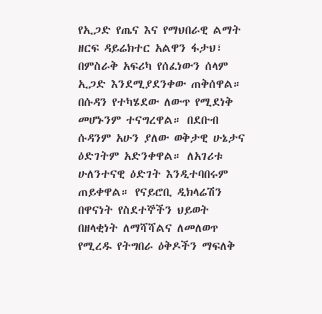የኢጋድ የጤና እና የማህበራዊ ልማት ዘርፍ ዳይሬክተር አልዋን ፋታህ፣ በምስራቅ አፍሪካ የሰፈነውን ሰላም ኢጋድ እንደሚያደንቀው ጠቅሰዋል። በሱዳን የተካሄደው ለውጥ የሚደነቅ መሆኑንም ተናግረዋል። በደቡብ ሱዳንም አሁን ያለው ወቅታዊ ሁኔታና ዕድገትም አድንቀዋል። ለአገሪቱ ሁለንተናዊ ዕድገት እንዲተባበሩም ጠይቀዋል። የናይሮቢ ዲክላሬሽን በዋናነት የስደተኞችን ህይወት በዘላቂነት ለማሻሻልና ለመለወጥ የሚረዱ የትግበራ ዕቅዶችን ማፍለቅ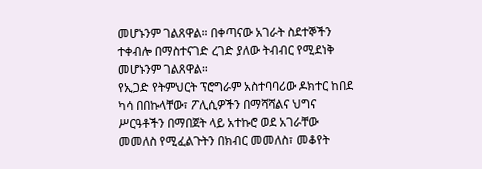መሆኑንም ገልጸዋል። በቀጣናው አገራት ስደተኞችን ተቀብሎ በማስተናገድ ረገድ ያለው ትብብር የሚደነቅ መሆኑንም ገልጸዋል።
የኢጋድ የትምህርት ፕሮግራም አስተባባሪው ዶክተር ከበደ ካሳ በበኩላቸው፣ ፖሊሲዎችን በማሻሻልና ህግና ሥርዓቶችን በማበጀት ላይ አተኩሮ ወደ አገራቸው መመለስ የሚፈልጉትን በክብር መመለስ፣ መቆየት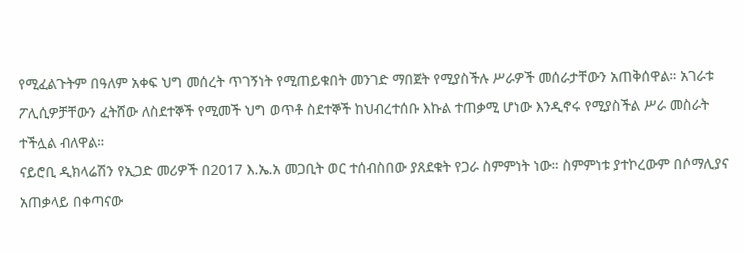የሚፈልጉትም በዓለም አቀፍ ህግ መሰረት ጥገኝነት የሚጠይቁበት መንገድ ማበጀት የሚያስችሉ ሥራዎች መሰራታቸውን አጠቅሰዋል። አገራቱ ፖሊሲዎቻቸውን ፈትሸው ለስደተኞች የሚመች ህግ ወጥቶ ስደተኞች ከህብረተሰቡ እኩል ተጠቃሚ ሆነው እንዲኖሩ የሚያስችል ሥራ መስራት ተችሏል ብለዋል።
ናይሮቢ ዲክላሬሽን የኢጋድ መሪዎች በ2017 እ.ኤ.አ መጋቢት ወር ተሰብስበው ያጸደቁት የጋራ ስምምነት ነው። ስምምነቱ ያተኮረውም በሶማሊያና አጠቃላይ በቀጣናው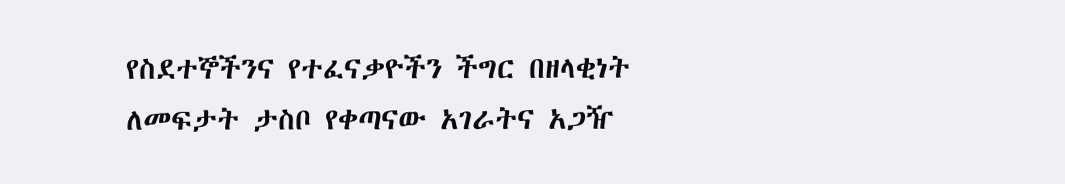የስደተኞችንና የተፈናቃዮችን ችግር በዘላቂነት ለመፍታት ታስቦ የቀጣናው አገራትና አጋዥ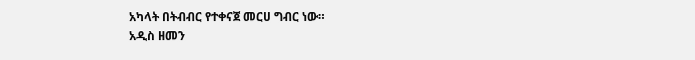አካላት በትብብር የተቀናጀ መርሀ ግብር ነው።
አዲስ ዘመን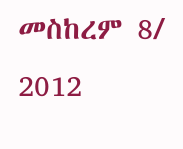መስከረም 8/ 2012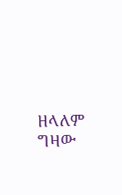ዘላለም ግዛው